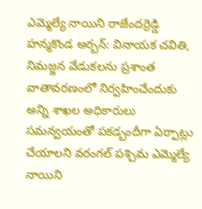ఎమ్మెల్యే నాయిని రాజేందర్రెడ్డి
హన్మకొండ అర్బన్: వినాయక చవితి, నిమజ్జన వేడుకలను ప్రశాంత వాతావరణంలో నిర్వహించేందుకు అన్ని శాఖల అధికారులు సమన్వయంతో పకడ్బందీగా ఏర్పాట్లు చేయాలని వరంగల్ పశ్చిమ ఎమ్మెల్యే నాయిని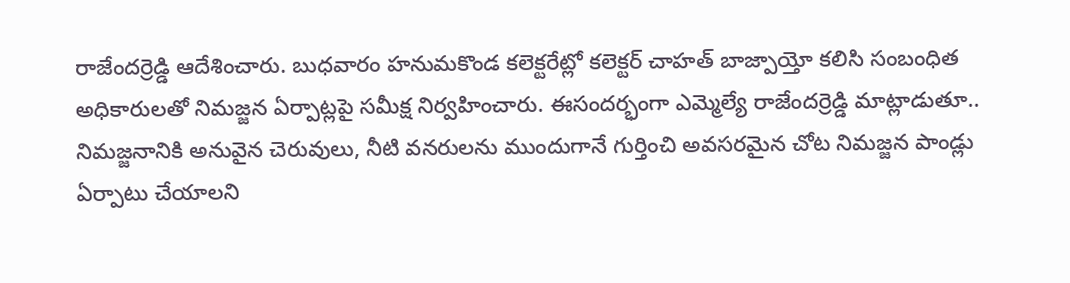రాజేందర్రెడ్డి ఆదేశించారు. బుధవారం హనుమకొండ కలెక్టరేట్లో కలెక్టర్ చాహత్ బాజ్పాయ్తో కలిసి సంబంధిత అధికారులతో నిమజ్జన ఏర్పాట్లపై సమీక్ష నిర్వహించారు. ఈసందర్భంగా ఎమ్మెల్యే రాజేందర్రెడ్డి మాట్లాడుతూ.. నిమజ్జనానికి అనువైన చెరువులు, నీటి వనరులను ముందుగానే గుర్తించి అవసరమైన చోట నిమజ్జన పాండ్లు ఏర్పాటు చేయాలని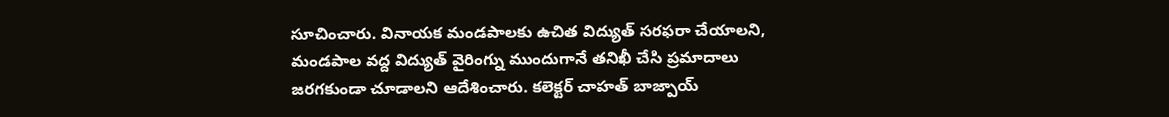సూచించారు. వినాయక మండపాలకు ఉచిత విద్యుత్ సరఫరా చేయాలని, మండపాల వద్ద విద్యుత్ వైరింగ్ను ముందుగానే తనిఖీ చేసి ప్రమాదాలు జరగకుండా చూడాలని ఆదేశించారు. కలెక్టర్ చాహత్ బాజ్పాయ్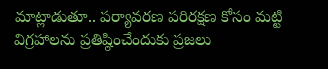మాట్లాడుతూ.. పర్యావరణ పరిరక్షణ కోసం మట్టి విగ్రహాలను ప్రతిష్ఠించేందుకు ప్రజలు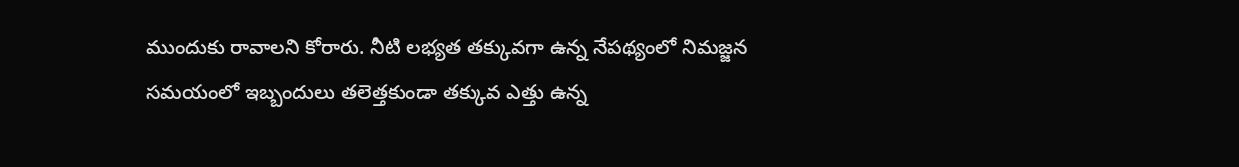ముందుకు రావాలని కోరారు. నీటి లభ్యత తక్కువగా ఉన్న నేపథ్యంలో నిమజ్జన సమయంలో ఇబ్బందులు తలెత్తకుండా తక్కువ ఎత్తు ఉన్న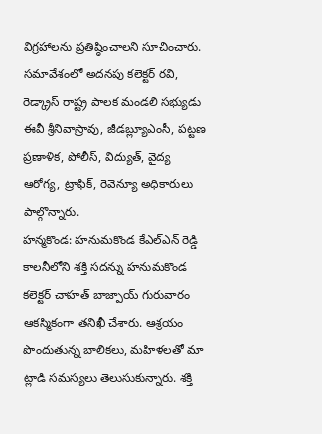విగ్రహాలను ప్రతిష్ఠించాలని సూచించారు. సమావేశంలో అదనపు కలెక్టర్ రవి, రెడ్క్రాస్ రాష్ట్ర పాలక మండలి సభ్యుడు ఈవీ శ్రీనివాస్రావు, జీడబ్ల్యూఎంసీ, పట్టణ ప్రణాళిక, పోలీస్, విద్యుత్, వైద్య ఆరోగ్య, ట్రాఫిక్, రెవెన్యూ అధికారులు పాల్గొన్నారు.
హన్మకొండ: హనుమకొండ కేఎల్ఎన్ రెడ్డి కాలనీలోని శక్తి సదన్ను హనుమకొండ కలెక్టర్ చాహత్ బాజ్పాయ్ గురువారం ఆకస్మికంగా తనిఖీ చేశారు. ఆశ్రయం పొందుతున్న బాలికలు, మహిళలతో మా ట్లాడి సమస్యలు తెలుసుకున్నారు. శక్తి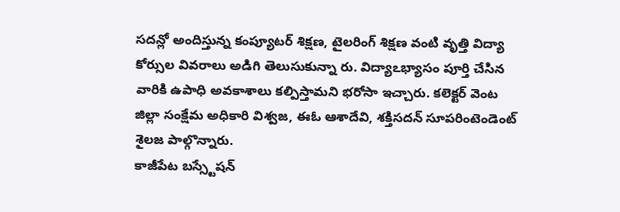సదన్లో అందిస్తున్న కంప్యూటర్ శిక్షణ, టైలరింగ్ శిక్షణ వంటి వృత్తి విద్యా కోర్సుల వివరాలు అడిగి తెలుసుకున్నా రు. విద్యాఽభ్యాసం పూర్తి చేసిన వారికి ఉపాధి అవకాశాలు కల్పిస్తామని భరోసా ఇచ్చారు. కలెక్టర్ వెంట జిల్లా సంక్షేమ అధికారి విశ్వజ, ఈఓ ఆశాదేవి, శక్తిసదన్ సూపరింటెండెంట్ శైలజ పాల్గొన్నారు.
కాజీపేట బస్స్టేషన్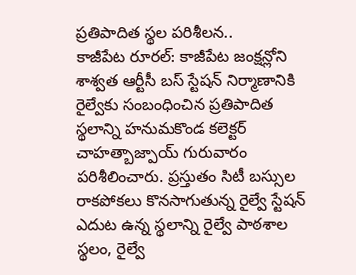ప్రతిపాదిత స్థల పరిశీలన..
కాజీపేట రూరల్: కాజీపేట జంక్షన్లోని శాశ్వత ఆర్టీసీ బస్ స్టేషన్ నిర్మాణానికి రైల్వేకు సంబంధించిన ప్రతిపాదిత స్థలాన్ని హనుమకొండ కలెక్టర్ చాహత్బాజ్పాయ్ గురువారం పరిశీలించారు. ప్రస్తుతం సిటీ బస్సుల రాకపోకలు కొనసాగుతున్న రైల్వే స్టేషన్ ఎదుట ఉన్న స్థలాన్ని రైల్వే పాఠశాల స్థలం, రైల్వే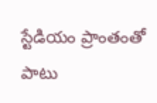స్టేడియం ప్రాంతంతో పాటు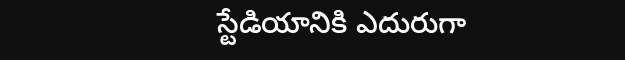స్టేడియానికి ఎదురుగా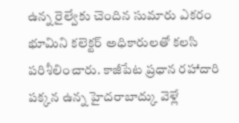ఉన్న రైల్వేకు చెందిన సుమారు ఎకరం భూమిని కలెక్టర్ అధికారులతో కలసి పరిశీలించారు. కాజీపేట ప్రధాన రహాదారి పక్కన ఉన్న హైదరాబాద్కు వెళ్లే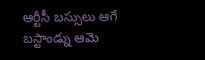ఆర్టీసీ బస్సులు ఆగే బస్టాండ్ను ఆమె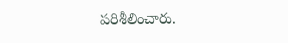పరిశీలించారు.